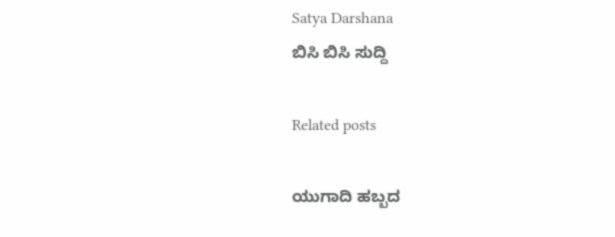Satya Darshana
ಬಿಸಿ ಬಿಸಿ ಸುದ್ದಿ

Related posts

ಯುಗಾದಿ ಹಬ್ಬದ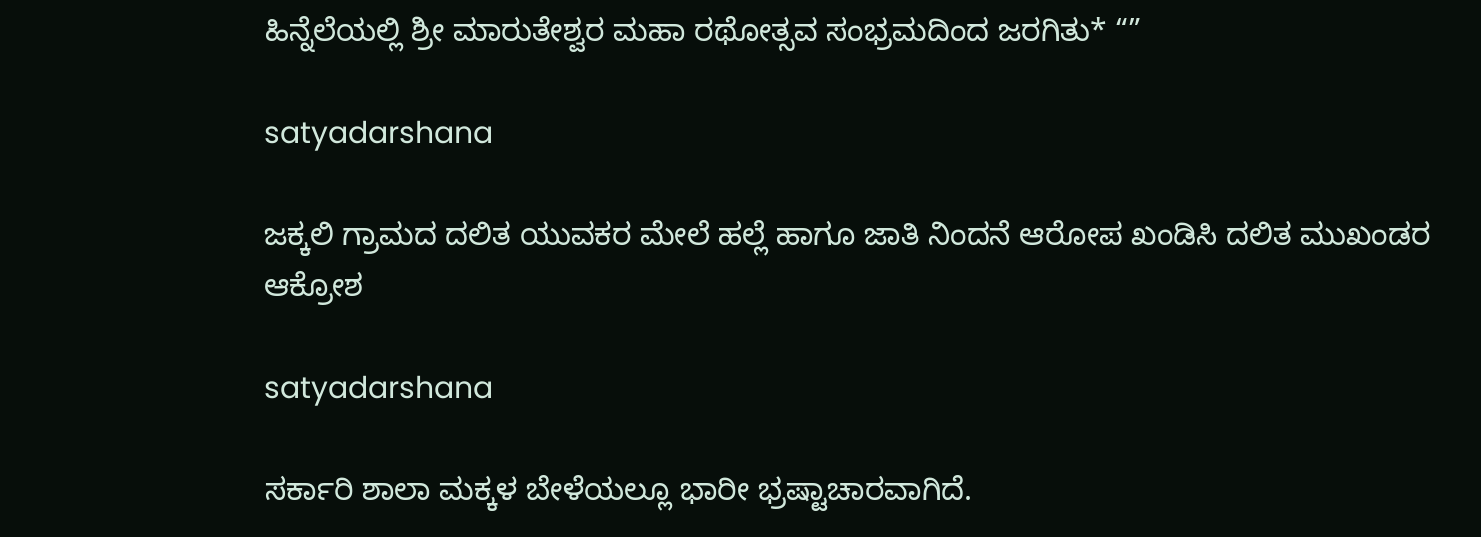ಹಿನ್ನೆಲೆಯಲ್ಲಿ ಶ್ರೀ ಮಾರುತೇಶ್ವರ ಮಹಾ ರಥೋತ್ಸವ ಸಂಭ್ರಮದಿಂದ ಜರಗಿತು* “”

satyadarshana

ಜಕ್ಕಲಿ ಗ್ರಾಮದ ದಲಿತ ಯುವಕರ ಮೇಲೆ ಹಲ್ಲೆ ಹಾಗೂ ಜಾತಿ ನಿಂದನೆ ಆರೋಪ ಖಂಡಿಸಿ ದಲಿತ ಮುಖಂಡರ ಆಕ್ರೋಶ

satyadarshana

ಸರ್ಕಾರಿ ಶಾಲಾ ಮಕ್ಕಳ ಬೇಳೆಯಲ್ಲೂ ಭಾರೀ ಭ್ರಷ್ಟಾಚಾರವಾಗಿದೆ.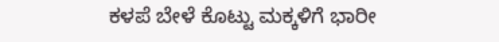ಕಳಪೆ ಬೇಳೆ ಕೊಟ್ಟು ಮಕ್ಕಳಿಗೆ ಭಾರೀ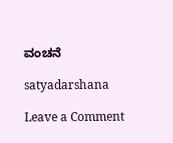ವಂಚನೆ

satyadarshana

Leave a Comment